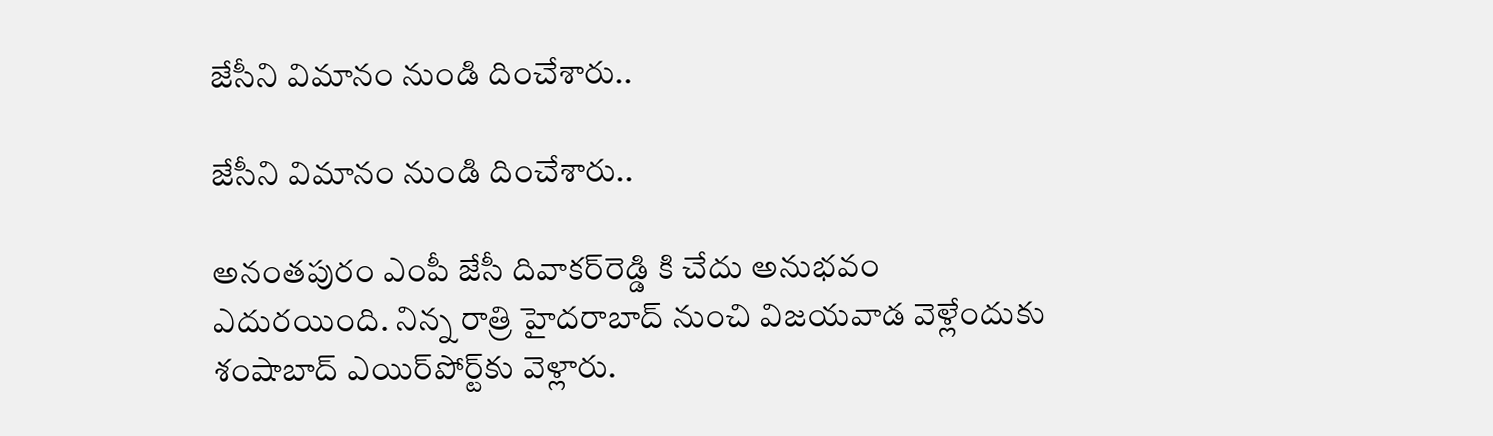జేసీని విమానం నుండి దించేశారు..

జేసీని విమానం నుండి దించేశారు..

అనంత‌పురం ఎంపీ జేసీ దివాకర్‌రెడ్డి కి చేదు అనుభవం ఎదురయింది. నిన్న రాత్రి హైదరాబాద్‌ నుంచి విజయవాడ వెళ్లేందుకు శంషాబాద్‌ ఎయిర్‌పోర్ట్‌కు వెళ్లారు.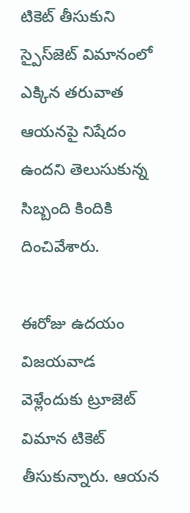టికెట్‌ తీసుకుని స్పైస్‌జెట్‌ విమానంలో ఎక్కిన తరువాత ఆయ‌నపై నిషేదం ఉందని తెలుసుకున్న సిబ్బంది కిందికి దించివేశారు.

ఈరోజు ఉదయం విజయవాడ వెళ్లేందుకు ట్రూజెట్‌ విమాన టికెట్ తీసుకున్నారు. ఆయన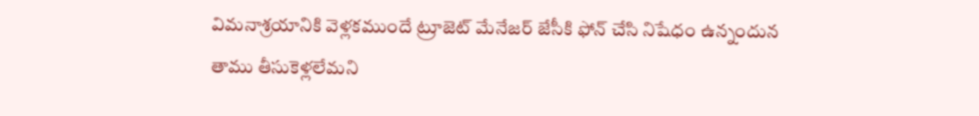విమనాశ్రయానికి వెళ్లకముందే ట్రూజెట్‌ మేనేజర్‌ జేసీకి ఫోన్‌ చేసి నిషేధం ఉన్నందున‌ తాము తీసుకెళ్లలేమని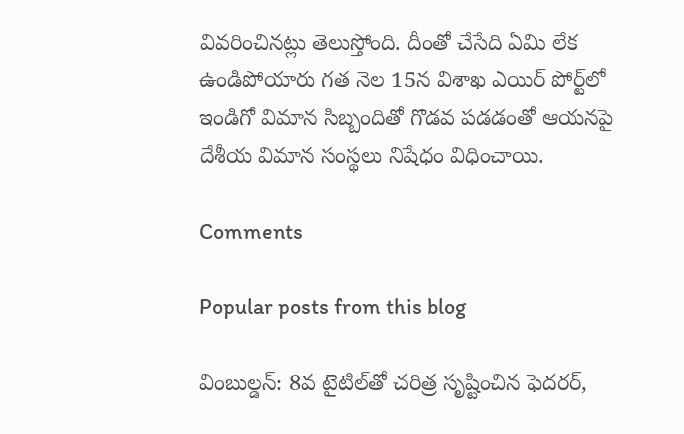వివరించినట్లు తెలుస్తోంది. దీంతో చేసేది ఏమి లేక ఉండిపోయారు గ‌త నెల 15న విశాఖ ఎయిర్‌ పోర్ట్‌లో ఇండిగో విమాన సిబ్బందితో గొడవ పడడంతో ఆయనపై దేశీయ విమాన సంస్థ‌లు నిషేధం విధించాయి.

Comments

Popular posts from this blog

వింబుల్డన్: 8వ టైటిల్‌తో చరిత్ర సృష్టించిన ఫెదరర్,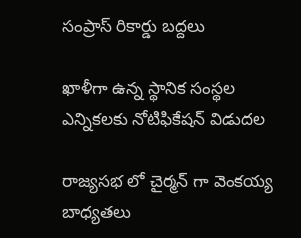సంప్రాస్ రికార్డు బద్దలు

ఖాళీగా ఉన్న స్థానిక సంస్థల ఎన్నికలకు నోటిఫికేషన్ విడుదల

రాజ్యసభ లో చైర్మన్ గా వెంకయ్య బాధ్యతలు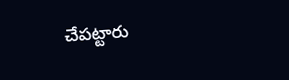చేపట్టారు